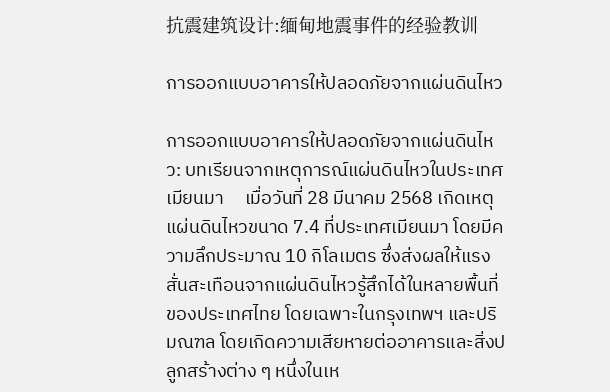抗震建筑设计:缅甸地震事件的经验教训

การออกแบบอาคารให้ปลอดภัยจากแผ่นดินไหว

การออกแบบอาคารให้ปลอดภัยจากแผ่นดินไหว: บทเรียนจากเหตุการณ์แผ่นดินไหวในประเทศเมียนมา     เมื่อวันที่ 28 มีนาคม 2568 เกิดเหตุแผ่นดินไหวขนาด 7.4 ที่ประเทศเมียนมา โดยมีความลึกประมาณ 10 กิโลเมตร ซึ่งส่งผลให้แรงสั่นสะเทือนจากแผ่นดินไหวรู้สึกได้ในหลายพื้นที่ของประเทศไทย โดยเฉพาะในกรุงเทพฯ และปริมณฑล โดยเกิดความเสียหายต่ออาคารและสิ่งปลูกสร้างต่าง ๆ หนึ่งในเห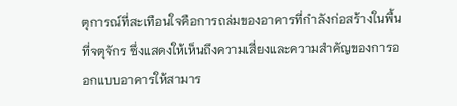ตุการณ์ที่สะเทือนใจคือการถล่มของอาคารที่กำลังก่อสร้างในพื้นที่จตุจักร ซึ่งแสดงให้เห็นถึงความเสี่ยงและความสำคัญของการออกแบบอาคารให้สามาร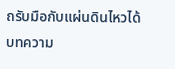ถรับมือกับแผ่นดินไหวได้    บทความ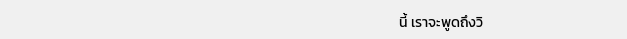นี้ เราจะพูดถึงวิ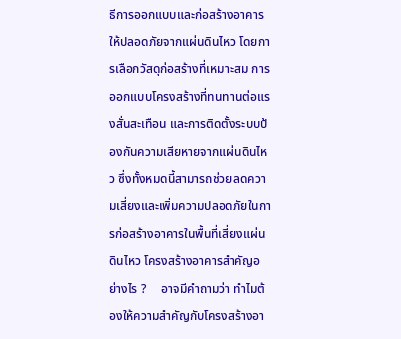ธีการออกแบบและก่อสร้างอาคารให้ปลอดภัยจากแผ่นดินไหว โดยการเลือกวัสดุก่อสร้างที่เหมาะสม การออกแบบโครงสร้างที่ทนทานต่อแรงสั่นสะเทือน และการติดตั้งระบบป้องกันความเสียหายจากแผ่นดินไหว ซึ่งทั้งหมดนี้สามารถช่วยลดความเสี่ยงและเพิ่มความปลอดภัยในการก่อสร้างอาคารในพื้นที่เสี่ยงแผ่นดินไหว โครงสร้างอาคารสำคัญอย่างไร ?     อาจมีคำถามว่า ทำไมต้องให้ความสำคัญกับโครงสร้างอา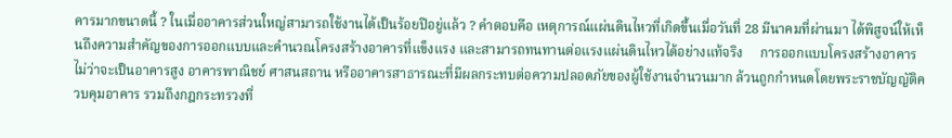คารมากขนาดนี้ ? ในเมื่ออาคารส่วนใหญ่สามารถใช้งานได้เป็นร้อยปีอยู่แล้ว ? คำตอบคือ เหตุการณ์แผ่นดินไหวที่เกิดขึ้นเมื่อวันที่ 28 มีนาคมที่ผ่านมา ได้พิสูจน์ให้เห็นถึงความสำคัญของการออกแบบและคำนวณโครงสร้างอาคารที่แข็งแรง และสามารถทนทานต่อแรงแผ่นดินไหวได้อย่างแท้จริง     การออกแบบโครงสร้างอาคาร ไม่ว่าจะเป็นอาคารสูง อาคารพาณิชย์ ศาสนสถาน หรืออาคารสาธารณะที่มีผลกระทบต่อความปลอดภัยของผู้ใช้งานจำนวนมาก ล้วนถูกกำหนดโดยพระราชบัญญัติควบคุมอาคาร รวมถึงกฎกระทรวงที่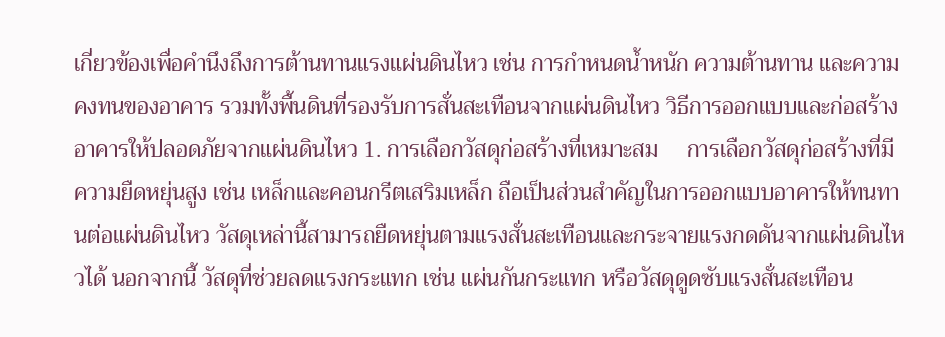เกี่ยวข้องเพื่อคำนึงถึงการต้านทานแรงแผ่นดินไหว เช่น การกำหนดน้ำหนัก ความต้านทาน และความคงทนของอาคาร รวมทั้งพื้นดินที่รองรับการสั่นสะเทือนจากแผ่นดินไหว วิธีการออกแบบและก่อสร้างอาคารให้ปลอดภัยจากแผ่นดินไหว 1. การเลือกวัสดุก่อสร้างที่เหมาะสม     การเลือกวัสดุก่อสร้างที่มีความยืดหยุ่นสูง เช่น เหล็กและคอนกรีตเสริมเหล็ก ถือเป็นส่วนสำคัญในการออกแบบอาคารให้ทนทานต่อแผ่นดินไหว วัสดุเหล่านี้สามารถยืดหยุ่นตามแรงสั่นสะเทือนและกระจายแรงกดดันจากแผ่นดินไหวได้ นอกจากนี้ วัสดุที่ช่วยลดแรงกระแทก เช่น แผ่นกันกระแทก หรือวัสดุดูดซับแรงสั่นสะเทือน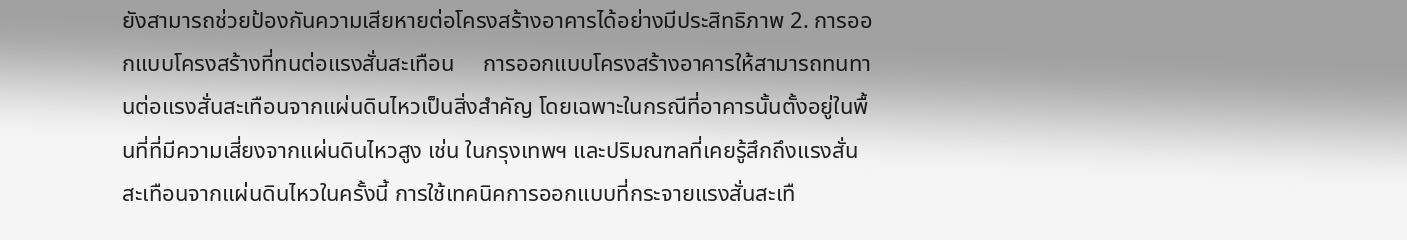ยังสามารถช่วยป้องกันความเสียหายต่อโครงสร้างอาคารได้อย่างมีประสิทธิภาพ 2. การออกแบบโครงสร้างที่ทนต่อแรงสั่นสะเทือน     การออกแบบโครงสร้างอาคารให้สามารถทนทานต่อแรงสั่นสะเทือนจากแผ่นดินไหวเป็นสิ่งสำคัญ โดยเฉพาะในกรณีที่อาคารนั้นตั้งอยู่ในพื้นที่ที่มีความเสี่ยงจากแผ่นดินไหวสูง เช่น ในกรุงเทพฯ และปริมณฑลที่เคยรู้สึกถึงแรงสั่นสะเทือนจากแผ่นดินไหวในครั้งนี้ การใช้เทคนิคการออกแบบที่กระจายแรงสั่นสะเทื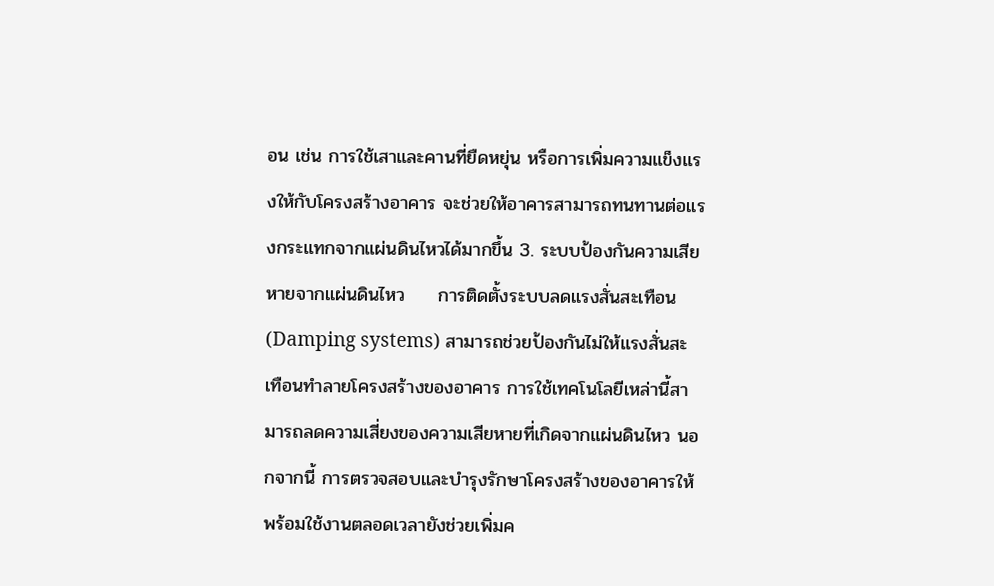อน เช่น การใช้เสาและคานที่ยืดหยุ่น หรือการเพิ่มความแข็งแรงให้กับโครงสร้างอาคาร จะช่วยให้อาคารสามารถทนทานต่อแรงกระแทกจากแผ่นดินไหวได้มากขึ้น 3. ระบบป้องกันความเสียหายจากแผ่นดินไหว     การติดตั้งระบบลดแรงสั่นสะเทือน (Damping systems) สามารถช่วยป้องกันไม่ให้แรงสั่นสะเทือนทำลายโครงสร้างของอาคาร การใช้เทคโนโลยีเหล่านี้สามารถลดความเสี่ยงของความเสียหายที่เกิดจากแผ่นดินไหว นอกจากนี้ การตรวจสอบและบำรุงรักษาโครงสร้างของอาคารให้พร้อมใช้งานตลอดเวลายังช่วยเพิ่มค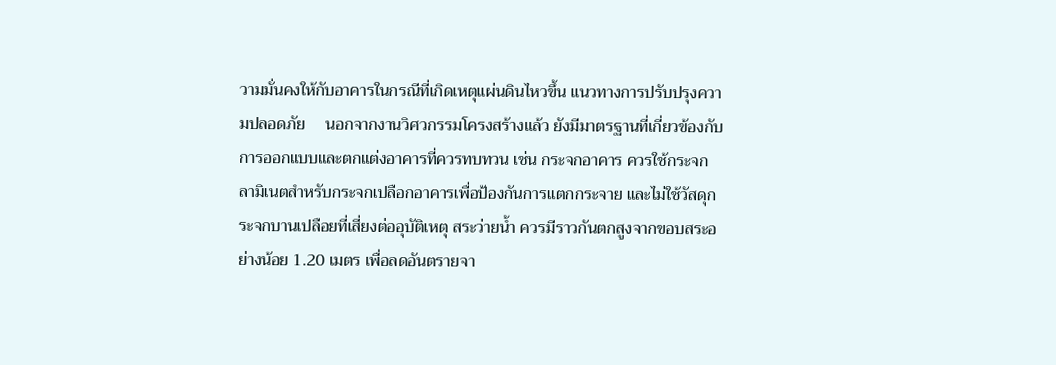วามมั่นคงให้กับอาคารในกรณีที่เกิดเหตุแผ่นดินไหวขึ้น แนวทางการปรับปรุงความปลอดภัย     นอกจากงานวิศวกรรมโครงสร้างแล้ว ยังมีมาตรฐานที่เกี่ยวข้องกับการออกแบบและตกแต่งอาคารที่ควรทบทวน เช่น กระจกอาคาร ควรใช้กระจกลามิเนตสำหรับกระจกเปลือกอาคารเพื่อป้องกันการแตกกระจาย และไม่ใช้วัสดุกระจกบานเปลือยที่เสี่ยงต่ออุบัติเหตุ สระว่ายน้ำ ควรมีราวกันตกสูงจากขอบสระอย่างน้อย 1.20 เมตร เพื่อลดอันตรายจา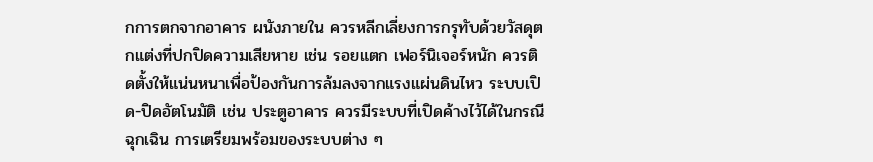กการตกจากอาคาร ผนังภายใน ควรหลีกเลี่ยงการกรุทับด้วยวัสดุตกแต่งที่ปกปิดความเสียหาย เช่น รอยแตก เฟอร์นิเจอร์หนัก ควรติดตั้งให้แน่นหนาเพื่อป้องกันการล้มลงจากแรงแผ่นดินไหว ระบบเปิด-ปิดอัตโนมัติ เช่น ประตูอาคาร ควรมีระบบที่เปิดค้างไว้ได้ในกรณีฉุกเฉิน การเตรียมพร้อมของระบบต่าง ๆ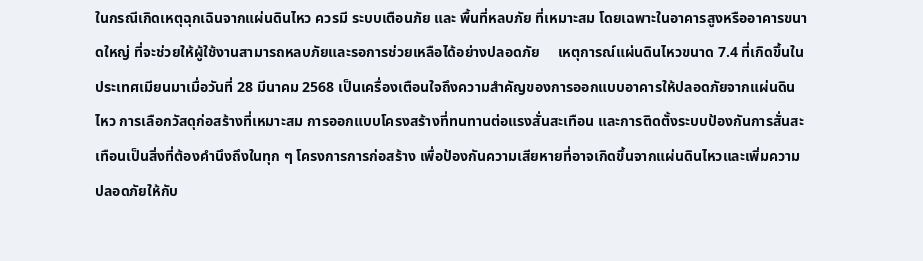ในกรณีเกิดเหตุฉุกเฉินจากแผ่นดินไหว ควรมี ระบบเตือนภัย และ พื้นที่หลบภัย ที่เหมาะสม โดยเฉพาะในอาคารสูงหรืออาคารขนาดใหญ่ ที่จะช่วยให้ผู้ใช้งานสามารถหลบภัยและรอการช่วยเหลือได้อย่างปลอดภัย     เหตุการณ์แผ่นดินไหวขนาด 7.4 ที่เกิดขึ้นในประเทศเมียนมาเมื่อวันที่ 28 มีนาคม 2568 เป็นเครื่องเตือนใจถึงความสำคัญของการออกแบบอาคารให้ปลอดภัยจากแผ่นดินไหว การเลือกวัสดุก่อสร้างที่เหมาะสม การออกแบบโครงสร้างที่ทนทานต่อแรงสั่นสะเทือน และการติดตั้งระบบป้องกันการสั่นสะเทือนเป็นสิ่งที่ต้องคำนึงถึงในทุก ๆ โครงการการก่อสร้าง เพื่อป้องกันความเสียหายที่อาจเกิดขึ้นจากแผ่นดินไหวและเพิ่มความปลอดภัยให้กับ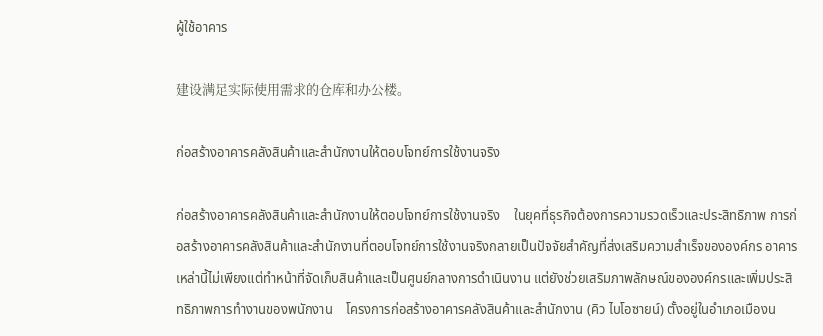ผู้ใช้อาคาร

建设满足实际使用需求的仓库和办公楼。

ก่อสร้างอาคารคลังสินค้าและสำนักงานให้ตอบโจทย์การใช้งานจริง

ก่อสร้างอาคารคลังสินค้าและสำนักงานให้ตอบโจทย์การใช้งานจริง    ในยุคที่ธุรกิจต้องการความรวดเร็วและประสิทธิภาพ การก่อสร้างอาคารคลังสินค้าและสำนักงานที่ตอบโจทย์การใช้งานจริงกลายเป็นปัจจัยสำคัญที่ส่งเสริมความสำเร็จขององค์กร อาคารเหล่านี้ไม่เพียงแต่ทำหน้าที่จัดเก็บสินค้าและเป็นศูนย์กลางการดำเนินงาน แต่ยังช่วยเสริมภาพลักษณ์ขององค์กรและเพิ่มประสิทธิภาพการทำงานของพนักงาน    โครงการก่อสร้างอาคารคลังสินค้าและสำนักงาน (คิว ไบโอซายน์) ตั้งอยู่ในอำเภอเมืองน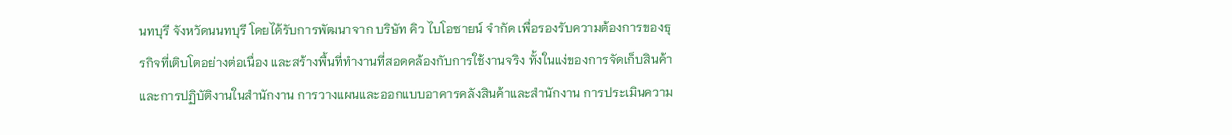นทบุรี จังหวัดนนทบุรี โดยได้รับการพัฒนาจาก บริษัท คิว ไบโอซายน์ จำกัด เพื่อรองรับความต้องการของธุรกิจที่เติบโตอย่างต่อเนื่อง และสร้างพื้นที่ทำงานที่สอดคล้องกับการใช้งานจริง ทั้งในแง่ของการจัดเก็บสินค้าและการปฏิบัติงานในสำนักงาน การวางแผนและออกแบบอาคารคลังสินค้าและสำนักงาน การประเมินความ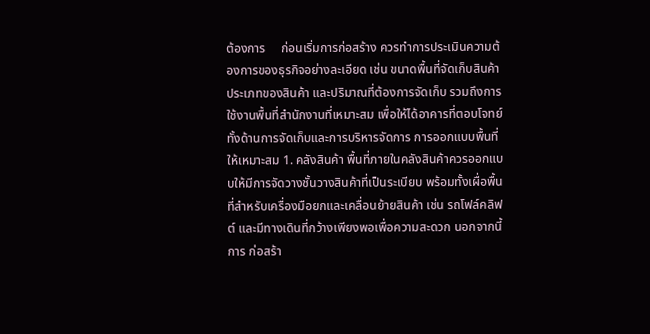ต้องการ     ก่อนเริ่มการก่อสร้าง ควรทำการประเมินความต้องการของธุรกิจอย่างละเอียด เช่น ขนาดพื้นที่จัดเก็บสินค้า ประเภทของสินค้า และปริมาณที่ต้องการจัดเก็บ รวมถึงการใช้งานพื้นที่สำนักงานที่เหมาะสม เพื่อให้ได้อาคารที่ตอบโจทย์ทั้งด้านการจัดเก็บและการบริหารจัดการ การออกแบบพื้นที่ให้เหมาะสม 1. คลังสินค้า พื้นที่ภายในคลังสินค้าควรออกแบบให้มีการจัดวางชั้นวางสินค้าที่เป็นระเบียบ พร้อมทั้งเผื่อพื้นที่สำหรับเครื่องมือยกและเคลื่อนย้ายสินค้า เช่น รถโฟล์คลิฟต์ และมีทางเดินที่กว้างเพียงพอเพื่อความสะดวก นอกจากนี้ การ ก่อสร้า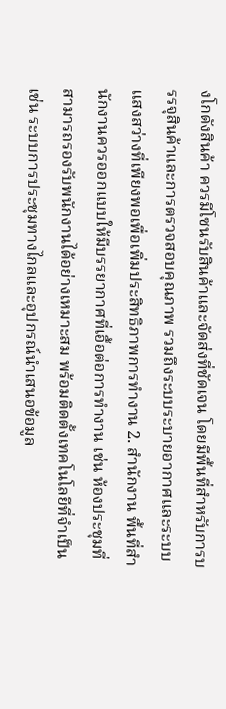งโกดังสินค้า ควรมีโซนรับสินค้าและจัดส่งที่ชัดเจน โดยมีพื้นที่สำหรับการบรรจุสินค้าและการตรวจสอบคุณภาพ รวมถึงระบบระบายอากาศและระบบแสงสว่างที่เพียงพอเพื่อเพิ่มประสิทธิภาพการทำงาน 2. สำนักงาน พื้นที่สำนักงานควรออกแบบให้มีบรรยากาศที่เอื้อต่อการทำงาน เช่น ห้องประชุมที่สามารถรองรับพนักงานได้อย่างเหมาะสม พร้อมติดตั้งเทคโนโลยีที่จำเป็น เช่น ระบบการประชุมทางไกลและอุปกรณ์นำเสนอข้อมูล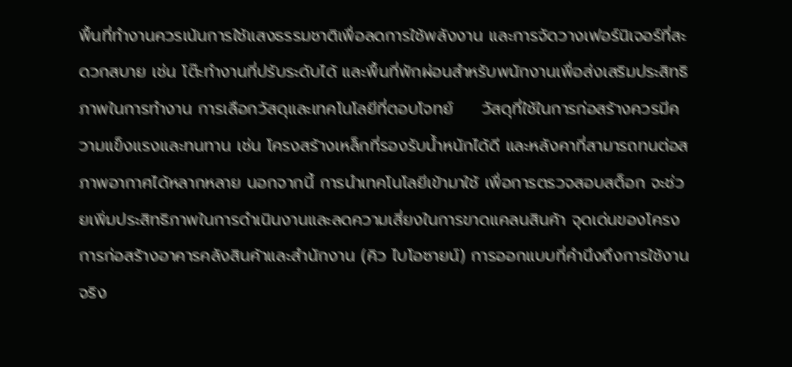พื้นที่ทำงานควรเน้นการใช้แสงธรรมชาติเพื่อลดการใช้พลังงาน และการจัดวางเฟอร์นิเจอร์ที่สะดวกสบาย เช่น โต๊ะทำงานที่ปรับระดับได้ และพื้นที่พักผ่อนสำหรับพนักงานเพื่อส่งเสริมประสิทธิภาพในการทำงาน การเลือกวัสดุและเทคโนโลยีที่ตอบโจทย์     วัสดุที่ใช้ในการก่อสร้างควรมีความแข็งแรงและทนทาน เช่น โครงสร้างเหล็กที่รองรับน้ำหนักได้ดี และหลังคาที่สามารถทนต่อสภาพอากาศได้หลากหลาย นอกจากนี้ การนำเทคโนโลยีเข้ามาใช้ เพื่อการตรวจสอบสต็อก จะช่วยเพิ่มประสิทธิภาพในการดำเนินงานและลดความเสี่ยงในการขาดแคลนสินค้า จุดเด่นของโครงการก่อสร้างอาคารคลังสินค้าและสำนักงาน (คิว ไบโอซายน์) การออกแบบที่คำนึงถึงการใช้งานจริง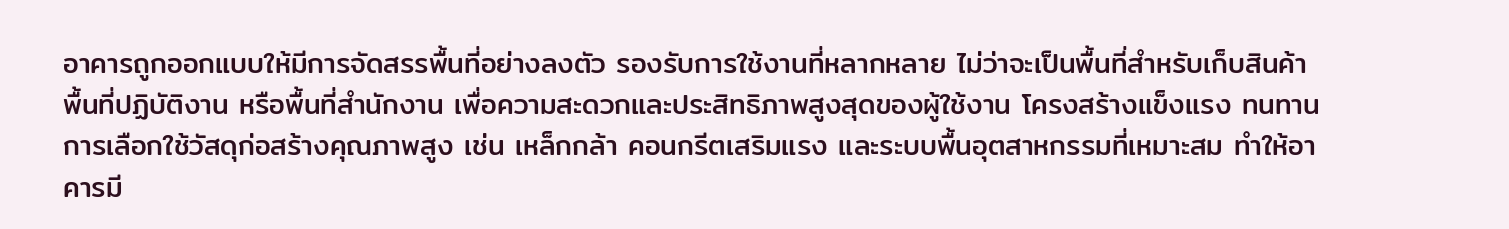อาคารถูกออกแบบให้มีการจัดสรรพื้นที่อย่างลงตัว รองรับการใช้งานที่หลากหลาย ไม่ว่าจะเป็นพื้นที่สำหรับเก็บสินค้า พื้นที่ปฏิบัติงาน หรือพื้นที่สำนักงาน เพื่อความสะดวกและประสิทธิภาพสูงสุดของผู้ใช้งาน โครงสร้างแข็งแรง ทนทานการเลือกใช้วัสดุก่อสร้างคุณภาพสูง เช่น เหล็กกล้า คอนกรีตเสริมแรง และระบบพื้นอุตสาหกรรมที่เหมาะสม ทำให้อาคารมี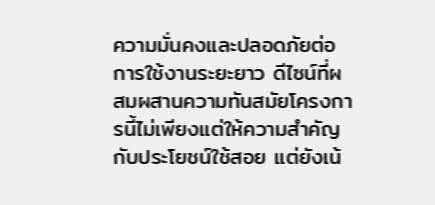ความมั่นคงและปลอดภัยต่อการใช้งานระยะยาว ดีไซน์ที่ผสมผสานความทันสมัยโครงการนี้ไม่เพียงแต่ให้ความสำคัญกับประโยชน์ใช้สอย แต่ยังเน้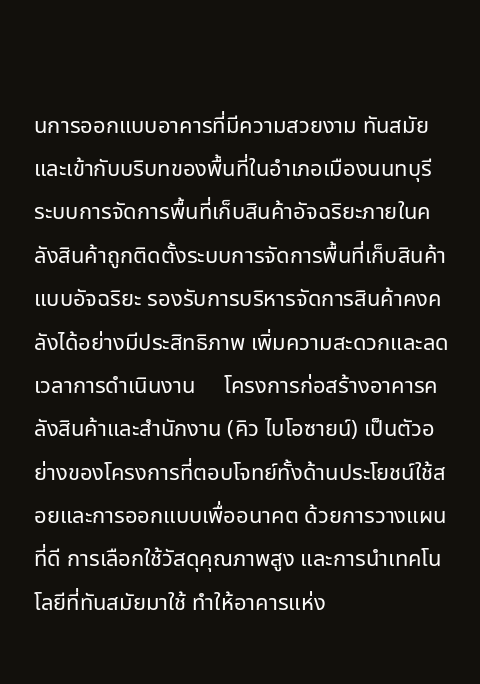นการออกแบบอาคารที่มีความสวยงาม ทันสมัย และเข้ากับบริบทของพื้นที่ในอำเภอเมืองนนทบุรี ระบบการจัดการพื้นที่เก็บสินค้าอัจฉริยะภายในคลังสินค้าถูกติดตั้งระบบการจัดการพื้นที่เก็บสินค้าแบบอัจฉริยะ รองรับการบริหารจัดการสินค้าคงคลังได้อย่างมีประสิทธิภาพ เพิ่มความสะดวกและลดเวลาการดำเนินงาน     โครงการก่อสร้างอาคารคลังสินค้าและสำนักงาน (คิว ไบโอซายน์) เป็นตัวอย่างของโครงการที่ตอบโจทย์ทั้งด้านประโยชน์ใช้สอยและการออกแบบเพื่ออนาคต ด้วยการวางแผนที่ดี การเลือกใช้วัสดุคุณภาพสูง และการนำเทคโนโลยีที่ทันสมัยมาใช้ ทำให้อาคารแห่ง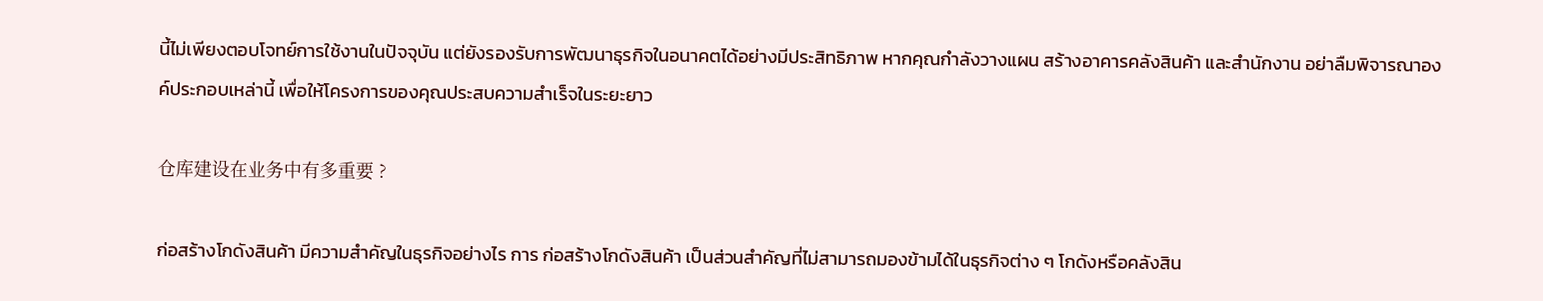นี้ไม่เพียงตอบโจทย์การใช้งานในปัจจุบัน แต่ยังรองรับการพัฒนาธุรกิจในอนาคตได้อย่างมีประสิทธิภาพ หากคุณกำลังวางแผน สร้างอาคารคลังสินค้า และสำนักงาน อย่าลืมพิจารณาองค์ประกอบเหล่านี้ เพื่อให้โครงการของคุณประสบความสำเร็จในระยะยาว

仓库建设在业务中有多重要 ?

ก่อสร้างโกดังสินค้า มีความสำคัญในธุรกิจอย่างไร การ ก่อสร้างโกดังสินค้า เป็นส่วนสำคัญที่ไม่สามารถมองข้ามได้ในธุรกิจต่าง ๆ โกดังหรือคลังสิน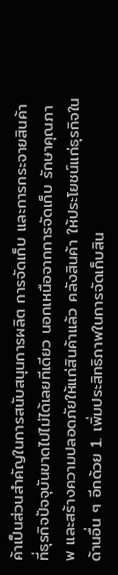ค้าเป็นส่วนสำคัญในการสนับสนุนการผลิต การจัดเก็บ และการกระจายสินค้าที่ธุรกิจปัจจุบันขาดไปไม่ได้เลยทีเดียว นอกเหนือจากการจัดเก็บ รักษาคุณภาพ และสร้างความปลอดภัยให้แก่สินค้าแล้ว คลังสินค้า ให้ประโยชน์แก่ธุรกิจในด้านอื่น ๆ อีกด้วย 1. เพิ่มประสิทธิภาพในการจัดเก็บสิน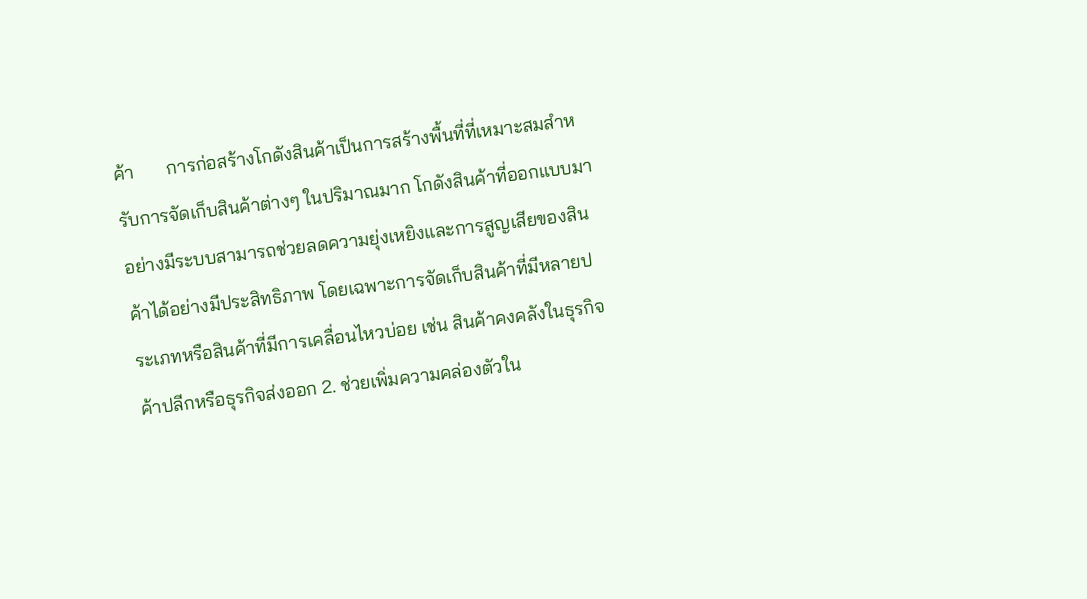ค้า       การก่อสร้างโกดังสินค้าเป็นการสร้างพื้นที่ที่เหมาะสมสำหรับการจัดเก็บสินค้าต่างๆ ในปริมาณมาก โกดังสินค้าที่ออกแบบมาอย่างมีระบบสามารถช่วยลดความยุ่งเหยิงและการสูญเสียของสินค้าได้อย่างมีประสิทธิภาพ โดยเฉพาะการจัดเก็บสินค้าที่มีหลายประเภทหรือสินค้าที่มีการเคลื่อนไหวบ่อย เช่น สินค้าคงคลังในธุรกิจค้าปลีกหรือธุรกิจส่งออก 2. ช่วยเพิ่มความคล่องตัวใน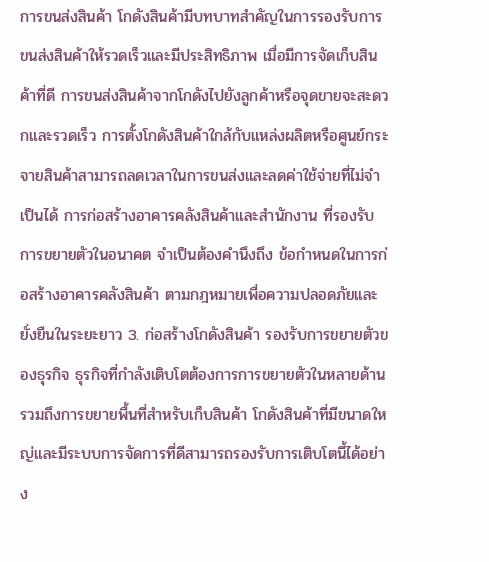การขนส่งสินค้า โกดังสินค้ามีบทบาทสำคัญในการรองรับการขนส่งสินค้าให้รวดเร็วและมีประสิทธิภาพ เมื่อมีการจัดเก็บสินค้าที่ดี การขนส่งสินค้าจากโกดังไปยังลูกค้าหรือจุดขายจะสะดวกและรวดเร็ว การตั้งโกดังสินค้าใกล้กับแหล่งผลิตหรือศูนย์กระจายสินค้าสามารถลดเวลาในการขนส่งและลดค่าใช้จ่ายที่ไม่จำเป็นได้ การก่อสร้างอาคารคลังสินค้าและสำนักงาน ที่รองรับการขยายตัวในอนาคต จำเป็นต้องคำนึงถึง ข้อกำหนดในการก่อสร้างอาคารคลังสินค้า ตามกฎหมายเพื่อความปลอดภัยและยั่งยืนในระยะยาว 3. ก่อสร้างโกดังสินค้า รองรับการขยายตัวของธุรกิจ ธุรกิจที่กำลังเติบโตต้องการการขยายตัวในหลายด้าน รวมถึงการขยายพื้นที่สำหรับเก็บสินค้า โกดังสินค้าที่มีขนาดใหญ่และมีระบบการจัดการที่ดีสามารถรองรับการเติบโตนี้ได้อย่าง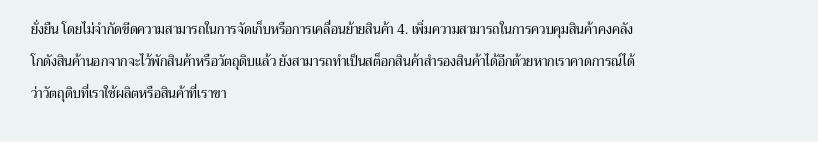ยั่งยืน โดยไม่จำกัดขีดความสามารถในการจัดเก็บหรือการเคลื่อนย้ายสินค้า 4. เพิ่มความสามารถในการควบคุมสินค้าคงคลัง โกดังสินค้านอกจากจะไว้พักสินค้าหรือวัตถุดิบแล้ว ยังสามารถทำเป็นสต็อกสินค้าสำรองสินค้าได้อีกด้วยหากเราคาดการณ์ได้ว่าวัตถุดิบที่เราใช้ผลิตหรือสินค้าที่เราขา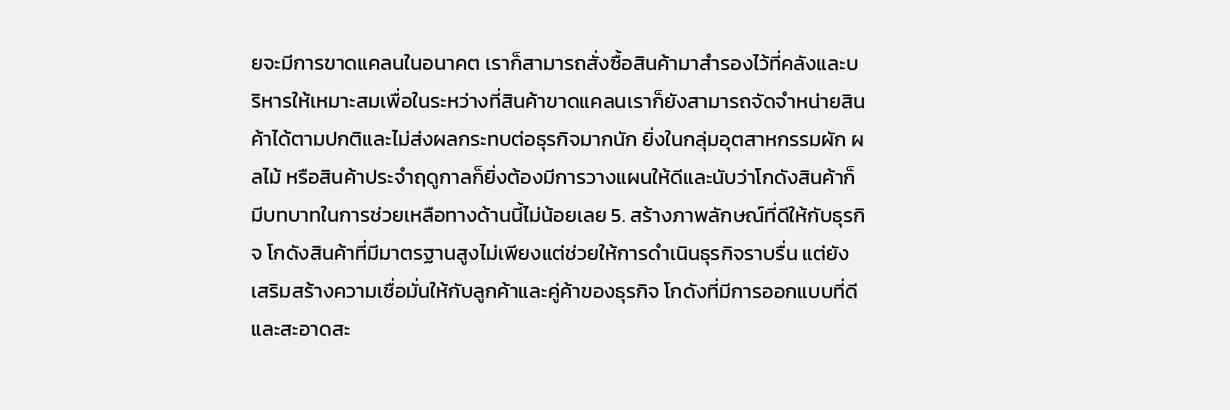ยจะมีการขาดแคลนในอนาคต เราก็สามารถสั่งซื้อสินค้ามาสำรองไว้ที่คลังและบริหารให้เหมาะสมเพื่อในระหว่างที่สินค้าขาดแคลนเราก็ยังสามารถจัดจำหน่ายสินค้าได้ตามปกติและไม่ส่งผลกระทบต่อธุรกิจมากนัก ยิ่งในกลุ่มอุตสาหกรรมผัก ผลไม้ หรือสินค้าประจำฤดูกาลก็ยิ่งต้องมีการวางแผนให้ดีและนับว่าโกดังสินค้าก็มีบทบาทในการช่วยเหลือทางด้านนี้ไม่น้อยเลย 5. สร้างภาพลักษณ์ที่ดีให้กับธุรกิจ โกดังสินค้าที่มีมาตรฐานสูงไม่เพียงแต่ช่วยให้การดำเนินธุรกิจราบรื่น แต่ยังเสริมสร้างความเชื่อมั่นให้กับลูกค้าและคู่ค้าของธุรกิจ โกดังที่มีการออกแบบที่ดีและสะอาดสะ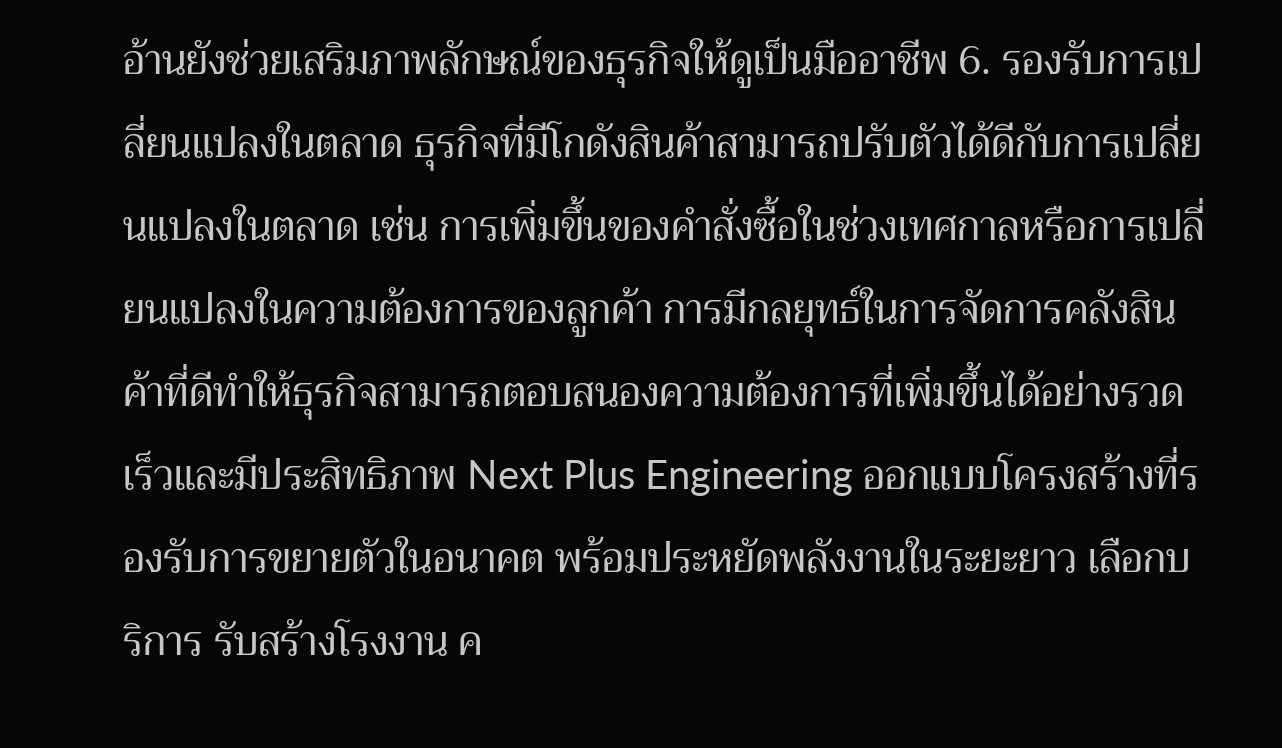อ้านยังช่วยเสริมภาพลักษณ์ของธุรกิจให้ดูเป็นมืออาชีพ 6. รองรับการเปลี่ยนแปลงในตลาด ธุรกิจที่มีโกดังสินค้าสามารถปรับตัวได้ดีกับการเปลี่ยนแปลงในตลาด เช่น การเพิ่มขึ้นของคำสั่งซื้อในช่วงเทศกาลหรือการเปลี่ยนแปลงในความต้องการของลูกค้า การมีกลยุทธ์ในการจัดการคลังสินค้าที่ดีทำให้ธุรกิจสามารถตอบสนองความต้องการที่เพิ่มขึ้นได้อย่างรวดเร็วและมีประสิทธิภาพ Next Plus Engineering ออกแบบโครงสร้างที่รองรับการขยายตัวในอนาคต พร้อมประหยัดพลังงานในระยะยาว เลือกบริการ รับสร้างโรงงาน ค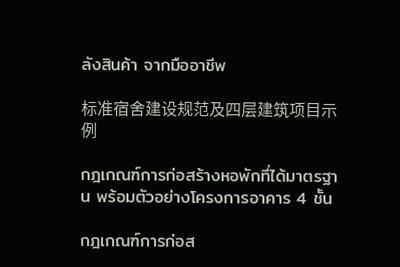ลังสินค้า จากมืออาชีพ

标准宿舍建设规范及四层建筑项目示例

กฎเกณฑ์การก่อสร้างหอพักที่ได้มาตรฐาน พร้อมตัวอย่างโครงการอาคาร 4 ชั้น

กฎเกณฑ์การก่อส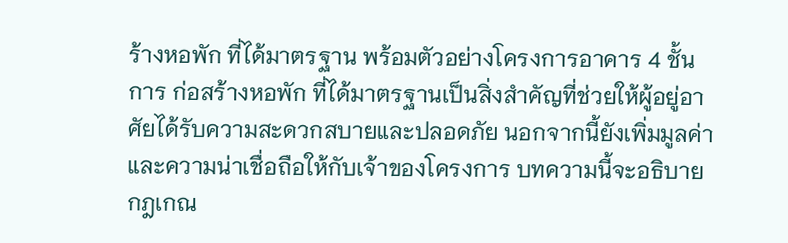ร้างหอพัก ที่ได้มาตรฐาน พร้อมตัวอย่างโครงการอาคาร 4 ชั้น การ ก่อสร้างหอพัก ที่ได้มาตรฐานเป็นสิ่งสำคัญที่ช่วยให้ผู้อยู่อาศัยได้รับความสะดวกสบายและปลอดภัย นอกจากนี้ยังเพิ่มมูลค่าและความน่าเชื่อถือให้กับเจ้าของโครงการ บทความนี้จะอธิบายกฎเกณ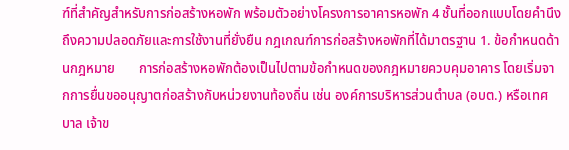ฑ์ที่สำคัญสำหรับการก่อสร้างหอพัก พร้อมตัวอย่างโครงการอาคารหอพัก 4 ชั้นที่ออกแบบโดยคำนึงถึงความปลอดภัยและการใช้งานที่ยั่งยืน กฎเกณฑ์การก่อสร้างหอพักที่ได้มาตรฐาน 1. ข้อกำหนดด้านกฎหมาย       การก่อสร้างหอพักต้องเป็นไปตามข้อกำหนดของกฎหมายควบคุมอาคาร โดยเริ่มจากการยื่นขออนุญาตก่อสร้างกับหน่วยงานท้องถิ่น เช่น องค์การบริหารส่วนตำบล (อบต.) หรือเทศบาล เจ้าข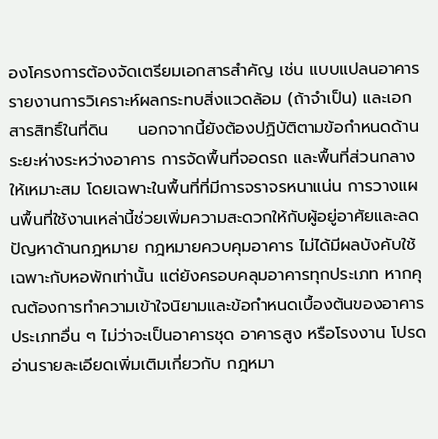องโครงการต้องจัดเตรียมเอกสารสำคัญ เช่น แบบแปลนอาคาร รายงานการวิเคราะห์ผลกระทบสิ่งแวดล้อม (ถ้าจำเป็น) และเอกสารสิทธิ์ในที่ดิน     นอกจากนี้ยังต้องปฏิบัติตามข้อกำหนดด้านระยะห่างระหว่างอาคาร การจัดพื้นที่จอดรถ และพื้นที่ส่วนกลางให้เหมาะสม โดยเฉพาะในพื้นที่ที่มีการจราจรหนาแน่น การวางแผนพื้นที่ใช้งานเหล่านี้ช่วยเพิ่มความสะดวกให้กับผู้อยู่อาศัยและลดปัญหาด้านกฎหมาย กฎหมายควบคุมอาคาร ไม่ได้มีผลบังคับใช้เฉพาะกับหอพักเท่านั้น แต่ยังครอบคลุมอาคารทุกประเภท หากคุณต้องการทำความเข้าใจนิยามและข้อกำหนดเบื้องต้นของอาคารประเภทอื่น ๆ ไม่ว่าจะเป็นอาคารชุด อาคารสูง หรือโรงงาน โปรดอ่านรายละเอียดเพิ่มเติมเกี่ยวกับ กฎหมา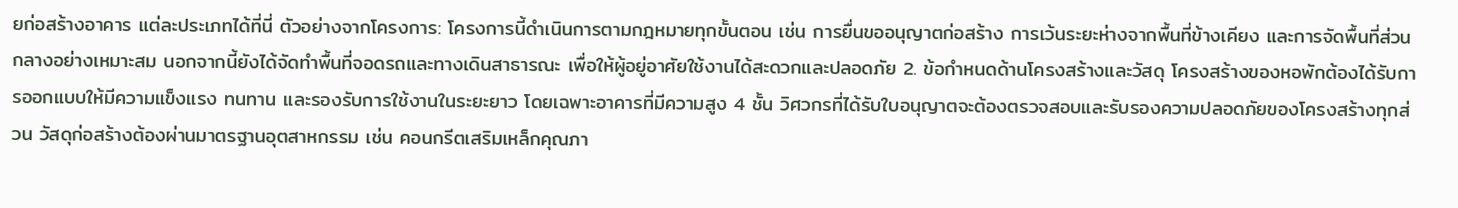ยก่อสร้างอาคาร แต่ละประเภทได้ที่นี่ ตัวอย่างจากโครงการ: โครงการนี้ดำเนินการตามกฎหมายทุกขั้นตอน เช่น การยื่นขออนุญาตก่อสร้าง การเว้นระยะห่างจากพื้นที่ข้างเคียง และการจัดพื้นที่ส่วนกลางอย่างเหมาะสม นอกจากนี้ยังได้จัดทำพื้นที่จอดรถและทางเดินสาธารณะ เพื่อให้ผู้อยู่อาศัยใช้งานได้สะดวกและปลอดภัย 2. ข้อกำหนดด้านโครงสร้างและวัสดุ โครงสร้างของหอพักต้องได้รับการออกแบบให้มีความแข็งแรง ทนทาน และรองรับการใช้งานในระยะยาว โดยเฉพาะอาคารที่มีความสูง 4 ชั้น วิศวกรที่ได้รับใบอนุญาตจะต้องตรวจสอบและรับรองความปลอดภัยของโครงสร้างทุกส่วน วัสดุก่อสร้างต้องผ่านมาตรฐานอุตสาหกรรม เช่น คอนกรีตเสริมเหล็กคุณภา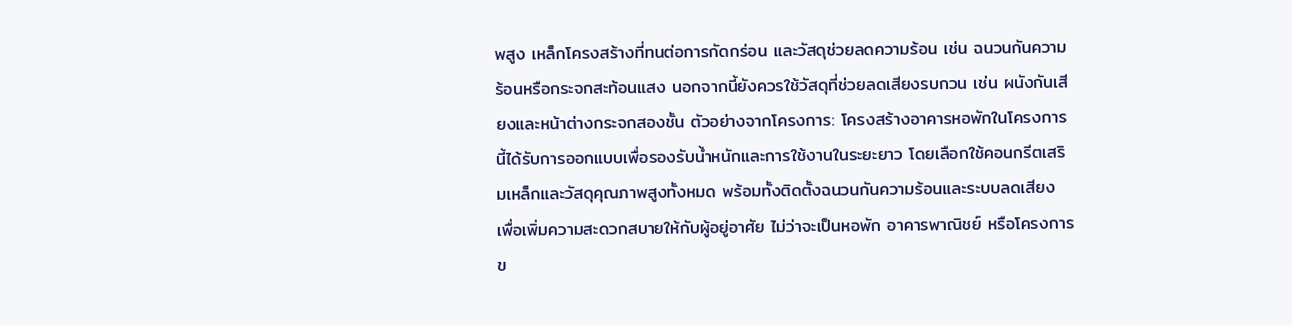พสูง เหล็กโครงสร้างที่ทนต่อการกัดกร่อน และวัสดุช่วยลดความร้อน เช่น ฉนวนกันความร้อนหรือกระจกสะท้อนแสง นอกจากนี้ยังควรใช้วัสดุที่ช่วยลดเสียงรบกวน เช่น ผนังกันเสียงและหน้าต่างกระจกสองชั้น ตัวอย่างจากโครงการ: โครงสร้างอาคารหอพักในโครงการนี้ได้รับการออกแบบเพื่อรองรับน้ำหนักและการใช้งานในระยะยาว โดยเลือกใช้คอนกรีตเสริมเหล็กและวัสดุคุณภาพสูงทั้งหมด พร้อมทั้งติดตั้งฉนวนกันความร้อนและระบบลดเสียง เพื่อเพิ่มความสะดวกสบายให้กับผู้อยู่อาศัย ไม่ว่าจะเป็นหอพัก อาคารพาณิชย์ หรือโครงการข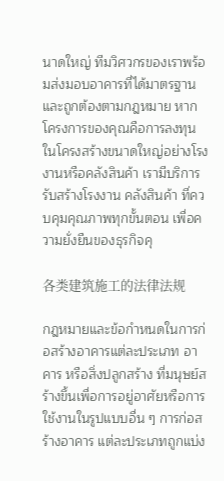นาดใหญ่ ทีมวิศวกรของเราพร้อมส่งมอบอาคารที่ได้มาตรฐานและถูกต้องตามกฎหมาย หากโครงการของคุณคือการลงทุนในโครงสร้างขนาดใหญ่อย่างโรงงานหรือคลังสินค้า เรามีบริการ รับสร้างโรงงาน คลังสินค้า ที่ควบคุมคุณภาพทุกขั้นตอน เพื่อความยั่งยืนของธุรกิจคุ

各类建筑施工的法律法规

กฎหมายและข้อกำหนดในการก่อสร้างอาคารแต่ละประเภท อาคาร หรือสิ่งปลูกสร้าง ที่มนุษย์สร้างขึ้นเพื่อการอยู่อาศัยหรือการใช้งานในรูปแบบอื่น ๆ การก่อสร้างอาคาร แต่ละประเภทถูกแบ่ง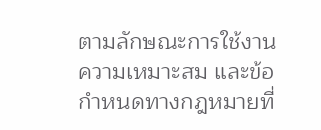ตามลักษณะการใช้งาน ความเหมาะสม และข้อกำหนดทางกฎหมายที่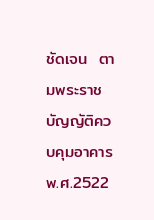ชัดเจน  ตามพระราชบัญญัติควบคุมอาคาร พ.ศ.2522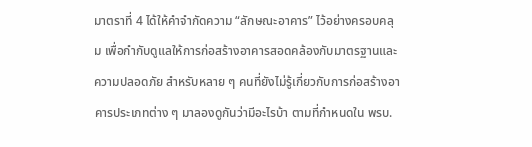มาตราที่ 4 ได้ให้คำจำกัดความ “ลักษณะอาคาร” ไว้อย่างครอบคลุม เพื่อกำกับดูแลให้การก่อสร้างอาคารสอดคล้องกับมาตรฐานและความปลอดภัย สำหรับหลาย ๆ คนที่ยังไม่รู้เกี่ยวกับการก่อสร้างอาคารประเภทต่าง ๆ มาลองดูกันว่ามีอะไรบ้า ตามที่กำหนดใน พรบ.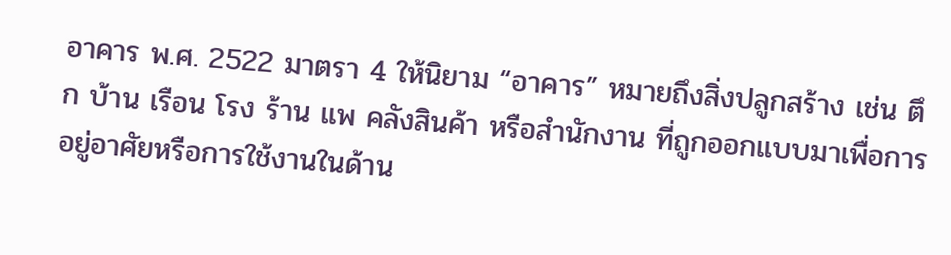อาคาร พ.ศ. 2522 มาตรา 4 ให้นิยาม “อาคาร” หมายถึงสิ่งปลูกสร้าง เช่น ตึก บ้าน เรือน โรง ร้าน แพ คลังสินค้า หรือสำนักงาน ที่ถูกออกแบบมาเพื่อการอยู่อาศัยหรือการใช้งานในด้าน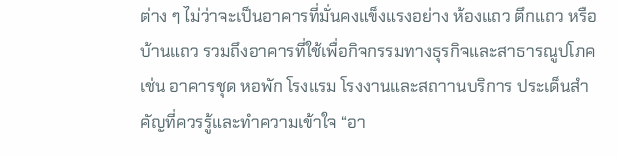ต่าง ๆ ไม่ว่าจะเป็นอาคารที่มั่นคงแข็งแรงอย่าง ห้องแถว ตึกแถว หรือบ้านแถว รวมถึงอาคารที่ใช้เพื่อกิจกรรมทางธุรกิจและสาธารณูปโภค เช่น อาคารชุด หอพัก โรงแรม โรงงานและสถาานบริการ ประเด็นสำคัญที่ควรรู้และทำความเข้าใจ “อา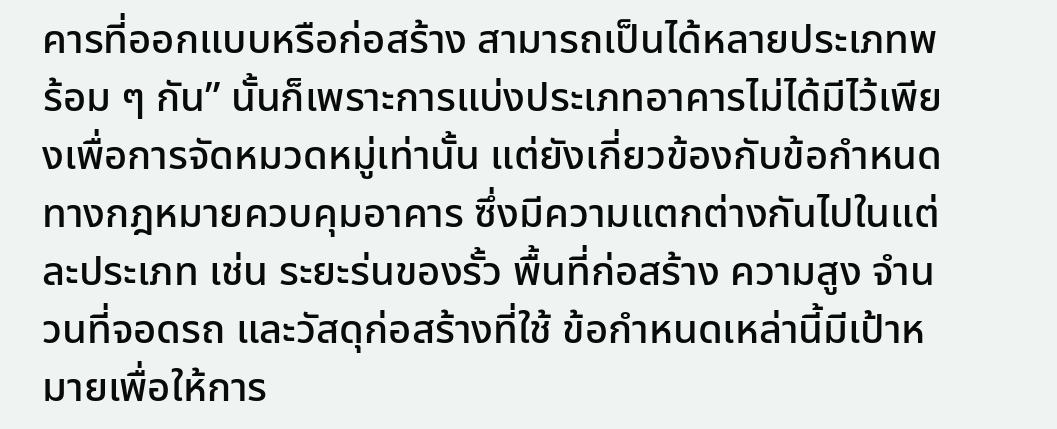คารที่ออกแบบหรือก่อสร้าง สามารถเป็นได้หลายประเภทพร้อม ๆ กัน” นั้นก็เพราะการแบ่งประเภทอาคารไม่ได้มีไว้เพียงเพื่อการจัดหมวดหมู่เท่านั้น แต่ยังเกี่ยวข้องกับข้อกำหนดทางกฎหมายควบคุมอาคาร ซึ่งมีความแตกต่างกันไปในแต่ละประเภท เช่น ระยะร่นของรั้ว พื้นที่ก่อสร้าง ความสูง จำนวนที่จอดรถ และวัสดุก่อสร้างที่ใช้ ข้อกำหนดเหล่านี้มีเป้าหมายเพื่อให้การ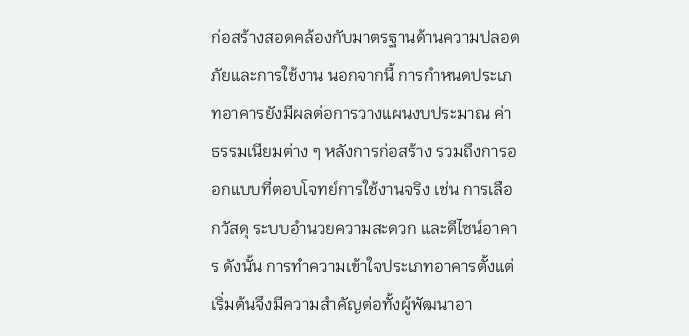ก่อสร้างสอดคล้องกับมาตรฐานด้านความปลอดภัยและการใช้งาน นอกจากนี้ การกำหนดประเภทอาคารยังมีผลต่อการวางแผนงบประมาณ ค่าธรรมเนียมต่าง ๆ หลังการก่อสร้าง รวมถึงการออกแบบที่ตอบโจทย์การใช้งานจริง เช่น การเลือกวัสดุ ระบบอำนวยความสะดวก และดีไซน์อาคาร ดังนั้น การทำความเข้าใจประเภทอาคารตั้งแต่เริ่มต้นจึงมีความสำคัญต่อทั้งผู้พัฒนาอา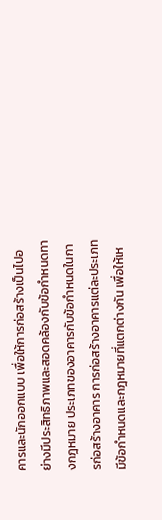คารและนักออกแบบ เพื่อให้การก่อสร้างเป็นไปอย่างมีประสิทธิภาพและสอดคล้องกับข้อกำหนดทางกฎหมาย ประเภทของอาคารกับข้อกำหนดในการก่อสร้างอาคาร การก่อสร้างอาคารแต่ละประเภทมีข้อกำหนดและกฎหมายที่แตกต่างกัน เพื่อให้เห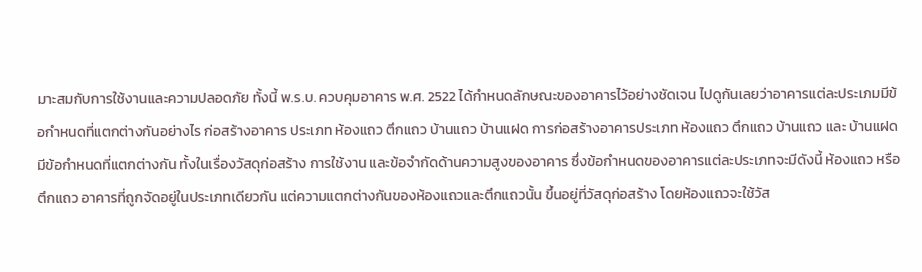มาะสมกับการใช้งานและความปลอดภัย ทั้งนี้ พ.ร.บ. ควบคุมอาคาร พ.ศ. 2522 ได้กำหนดลักษณะของอาคารไว้อย่างชัดเจน ไปดูกันเลยว่าอาคารแต่ละประเภมมีข้อกำหนดที่แตกต่างกันอย่างไร ก่อสร้างอาคาร ประเภท ห้องแถว ตึกแถว บ้านแถว บ้านแฝด การก่อสร้างอาคารประเภท ห้องแถว ตึกแถว บ้านแถว และ บ้านแฝด มีข้อกำหนดที่แตกต่างกัน ทั้งในเรื่องวัสดุก่อสร้าง การใช้งาน และข้อจำกัดด้านความสูงของอาคาร ซึ่งข้อกำหนดของอาคารแต่ละประเภทจะมีดังนี้ ห้องแถว หรือ ตึกแถว อาคารที่ถูกจัดอยู่ในประเภทเดียวกัน แต่ความแตกต่างกันของห้องแถวและตึกแถวนั้น ขึ้นอยู่ที่วัสดุก่อสร้าง โดยห้องแถวจะใช้วัส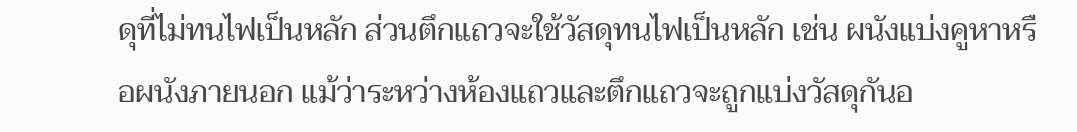ดุที่ไม่ทนไฟเป็นหลัก ส่วนตึกแถวจะใช้วัสดุทนไฟเป็นหลัก เช่น ผนังแบ่งคูหาหรือผนังภายนอก แม้ว่าระหว่างห้องแถวและตึกแถวจะถูกแบ่งวัสดุกันอ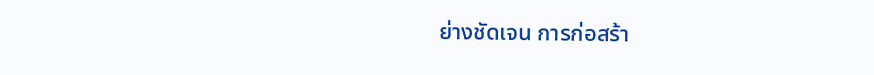ย่างชัดเจน การก่อสร้า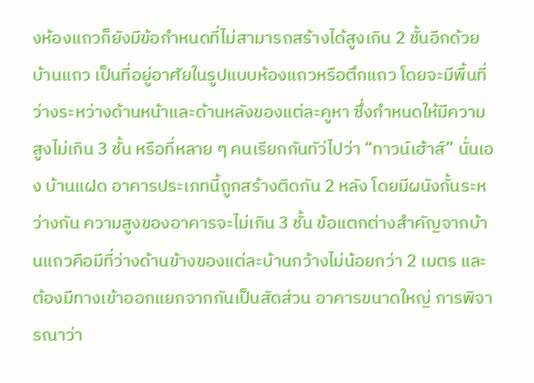งห้องแถวก็ยังมีข้อกำหนดที่ไม่สามารถสร้างได้สูงเกิน 2 ชั้นอีกด้วย บ้านแถว เป็นที่อยู่อาศัยในรูปแบบห้องแถวหรือตึกแถว โดยจะมีพื้นที่ว่างระหว่างด้านหน้าและด้านหลังของแต่ละคูหา ซึ่งกำหนดให้มีความสูงไม่เกิน 3 ชั้น หรือที่หลาย ๆ คนเรียกกันทัว่ไปว่า “ทาวน์เฮ้าส์” นั่นเอง บ้านแฝด อาคารประเภทนี้ถูกสร้างติดกัน 2 หลัง โดยมีผนังกั้นระหว่างกัน ความสูงของอาคารจะไม่เกิน 3 ชั้น ข้อแตกต่างสำคัญจากบ้านแถวคือมีที่ว่างด้านข้างของแต่ละบ้านกว้างไม่น้อยกว่า 2 เมตร และต้องมีทางเข้าออกแยกจากกันเป็นสัดส่วน อาคารขนาดใหญ่ การพิจารณาว่า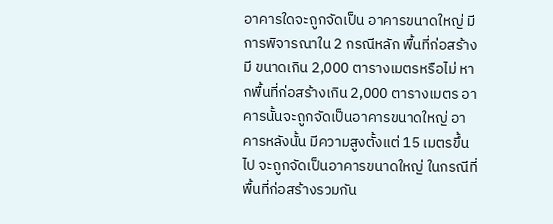อาคารใดจะถูกจัดเป็น อาคารขนาดใหญ่ มีการพิจารณาใน 2 กรณีหลัก พื้นที่ก่อสร้างมี ขนาดเกิน 2,000 ตารางเมตรหรือไม่ หากพื้นที่ก่อสร้างเกิน 2,000 ตารางเมตร อาคารนั้นจะถูกจัดเป็นอาคารขนาดใหญ่ อาคารหลังนั้น มีความสูงตั้งแต่ 15 เมตรขึ้นไป จะถูกจัดเป็นอาคารขนาดใหญ่ ในกรณีที่พื้นที่ก่อสร้างรวมกัน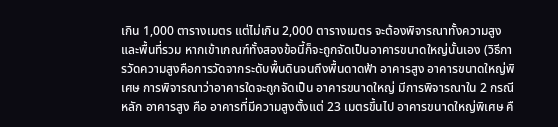เกิน 1,000 ตารางเมตร แต่ไม่เกิน 2,000 ตารางเมตร จะต้องพิจารณาทั้งความสูงและพื้นที่รวม หากเข้าเกณฑ์ทั้งสองข้อนี้ก็จะถูกจัดเป็นอาคารขนาดใหญ่นั้นเอง (วิธีการวัดความสูงคือการวัดจากระดับพื้นดินจนถึงพื้นดาดฟ้า อาคารสูง อาคารขนาดใหญ่พิเศษ การพิจารณาว่าอาคารใดจะถูกจัดเป็น อาคารขนาดใหญ่ มีการพิจารณาใน 2 กรณีหลัก อาคารสูง คือ อาคารที่มีความสูงตั้งแต่ 23 เมตรขึ้นไป อาคารขนาดใหญ่พิเศษ คื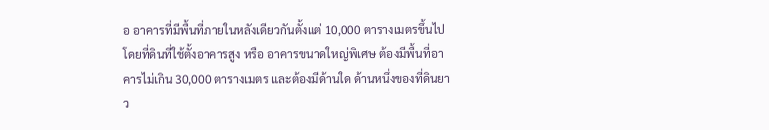อ อาคารที่มีพื้นที่ภายในหลังเดียวกันตั้งแต่ 10,000 ตารางเมตรขึ้นไป โดยที่ดินที่ใช้ตั้งอาคารสูง หรือ อาคารขนาดใหญ่พิเศษ ต้องมีพื้นที่อาคารไม่เกิน 30,000 ตารางเมตร และต้องมีด้านใด ด้านหนึ่งของที่ดินยาว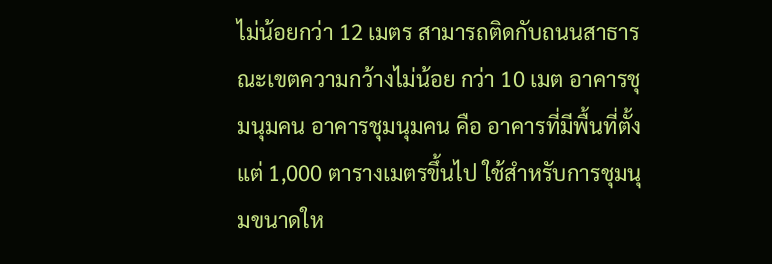ไม่น้อยกว่า 12 เมตร สามารถติดกับถนนสาธารณะเขตความกว้างไม่น้อย กว่า 10 เมต อาคารชุมนุมคน อาคารชุมนุมคน คือ อาคารที่มีพื้นที่ตั้งแต่ 1,000 ตารางเมตรขึ้นไป ใช้สำหรับการชุมนุมขนาดให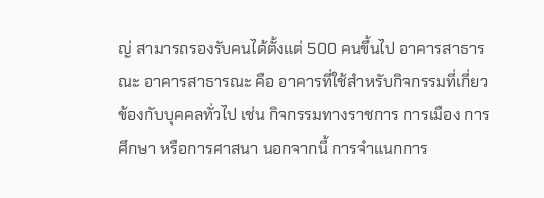ญ่ สามารถรองรับคนได้ตั้งแต่ 500 คนขึ้นไป อาคารสาธารณะ อาคารสาธารณะ คือ อาคารที่ใช้สำหรับกิจกรรมที่เกี่ยวข้องกับบุคคลทั่วไป เช่น กิจกรรมทางราชการ การเมือง การศึกษา หรือการศาสนา นอกจากนี้ การจำแนกการ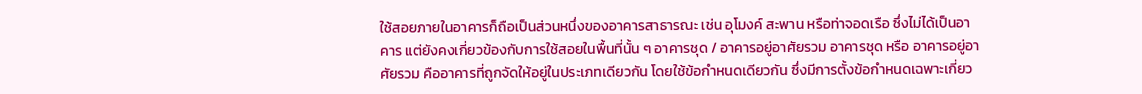ใช้สอยภายในอาคารก็ถือเป็นส่วนหนึ่งของอาคารสาธารณะ เช่น อุโมงค์ สะพาน หรือท่าจอดเรือ ซึ่งไม่ได้เป็นอาคาร แต่ยังคงเกี่ยวข้องกับการใช้สอยในพื้นที่นั้น ๆ อาคารชุด / อาคารอยู่อาศัยรวม อาคารชุด หรือ อาคารอยู่อาศัยรวม คืออาคารที่ถูกจัดให้อยู่ในประเภทเดียวกัน โดยใช้ข้อกำหนดเดียวกัน ซึ่งมีการตั้งข้อกำหนดเฉพาะเกี่ยว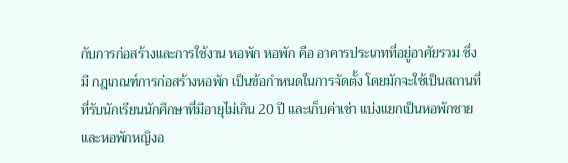กับการก่อสร้างและการใช้งาน หอพัก หอพัก คือ อาคารประเภทที่อยู่อาศัยรวม ซึ่งมี กฎเกณฑ์การก่อสร้างหอพัก เป็นข้อกำหนดในการจัดตั้ง โดยมักจะใช้เป็นสถานที่ที่รับนักเรียนนักศึกษาที่มีอายุไม่เกิน 20 ปี และเก็บค่าเช่า แบ่งแยกเป็นหอพักชายและหอพักหญิงอ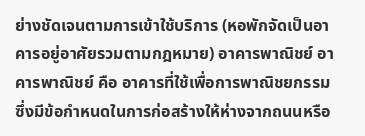ย่างชัดเจนตามการเข้าใช้บริการ (หอพักจัดเป็นอาคารอยู่อาศัยรวมตามกฎหมาย) อาคารพาณิชย์ อาคารพาณิชย์ คือ อาคารที่ใช้เพื่อการพาณิชยกรรม ซึ่งมีข้อกำหนดในการก่อสร้างให้ห่างจากถนนหรือ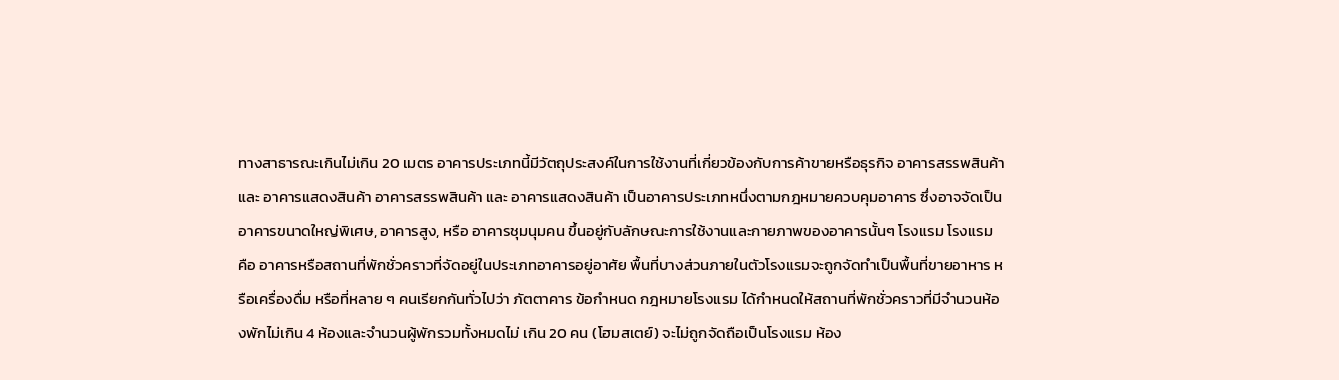ทางสาธารณะเกินไม่เกิน 20 เมตร อาคารประเภทนี้มีวัตถุประสงค์ในการใช้งานที่เกี่ยวข้องกับการค้าขายหรือธุรกิจ อาคารสรรพสินค้า และ อาคารแสดงสินค้า อาคารสรรพสินค้า และ อาคารแสดงสินค้า เป็นอาคารประเภทหนึ่งตามกฎหมายควบคุมอาคาร ซึ่งอาจจัดเป็น อาคารขนาดใหญ่พิเศษ, อาคารสูง, หรือ อาคารชุมนุมคน ขึ้นอยู่กับลักษณะการใช้งานและกายภาพของอาคารนั้นๆ โรงแรม โรงแรม คือ อาคารหรือสถานที่พักชั่วคราวที่จัดอยู่ในประเภทอาคารอยู่อาศัย พื้นที่บางส่วนภายในตัวโรงแรมจะถูกจัดทำเป็นพื้นที่ขายอาหาร หรือเครื่องดื่ม หรือที่หลาย ๆ คนเรียกกันทั่วไปว่า ภัตตาคาร ข้อกำหนด กฎหมายโรงแรม ได้กำหนดให้สถานที่พักชั่วคราวที่มีจำนวนห้องพักไม่เกิน 4 ห้องและจำนวนผู้พักรวมทั้งหมดไม่ เกิน 20 คน (โฮมสเตย์) จะไม่ถูกจัดถือเป็นโรงแรม ห้อง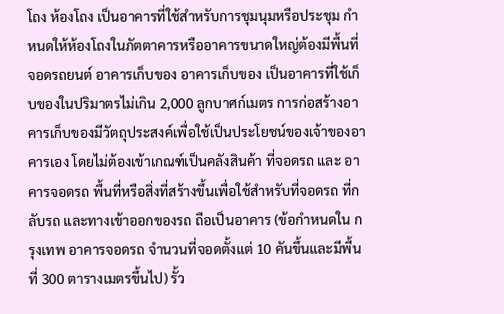โถง ห้องโถง เป็นอาคารที่ใช้สำหรับการชุมนุมหรือประชุม กำหนดให้ห้องโถงในภัตตาคารหรืออาคารขนาดใหญ่ต้องมีพื้นที่จอดรถยนต์ อาคารเก็บของ อาคารเก็บของ เป็นอาคารที่ใช้เก็บของในปริมาตรไม่เกิน 2,000 ลูกบาศก์เมตร การก่อสร้างอาคารเก็บของมีวัตถุประสงค์เพื่อใช้เป็นประโยชน์ของเจ้าของอาคารเอง โดยไม่ต้องเข้าเกณฑ์เป็นคลังสินค้า ที่จอดรถ และ อาคารจอดรถ พื้นที่หรือสิ่งที่สร้างขึ้นเพื่อใช้สำหรับที่จอดรถ ที่กลับรถ และทางเข้าออกของรถ ถือเป็นอาคาร (ข้อกำหนดใน กรุงเทพ อาคารจอดรถ จำนวนที่จอดตั้งแต่ 10 คันขึ้นและมีพื้นที่ 300 ตารางเมตรขึ้นไป) รั้ว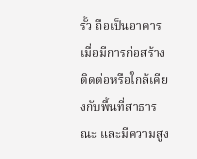รั้ว ถือเป็นอาคารเมื่อมีการก่อสร้างติดต่อหรือใกล้เคียงกับพื้นที่สาธารณะ และมีความสูง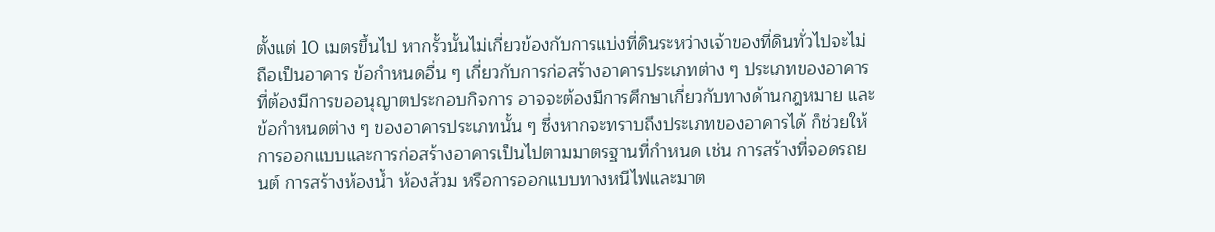ตั้งแต่ 10 เมตรขึ้นไป หากรั้วนั้นไม่เกี่ยวข้องกับการแบ่งที่ดินระหว่างเจ้าของที่ดินทั่วไปจะไม่ถือเป็นอาคาร ข้อกำหนดอื่น ๆ เกี่ยวกับการก่อสร้างอาคารประเภทต่าง ๆ ประเภทของอาคารที่ต้องมีการขออนุญาตประกอบกิจการ อาจจะต้องมีการศึกษาเกี่ยวกับทางด้านกฎหมาย และ ข้อกำหนดต่าง ๆ ของอาคารประเภทนั้น ๆ ซึ่งหากจะทราบถึงประเภทของอาคารได้ ก็ช่วยให้การออกแบบและการก่อสร้างอาคารเป็นไปตามมาตรฐานที่กำหนด เช่น การสร้างที่จอดรถยนต์ การสร้างห้องน้ำ ห้องส้วม หรือการออกแบบทางหนีไฟและมาต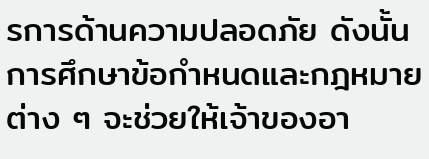รการด้านความปลอดภัย ดังนั้นการศึกษาข้อกำหนดและกฎหมายต่าง ๆ จะช่วยให้เจ้าของอา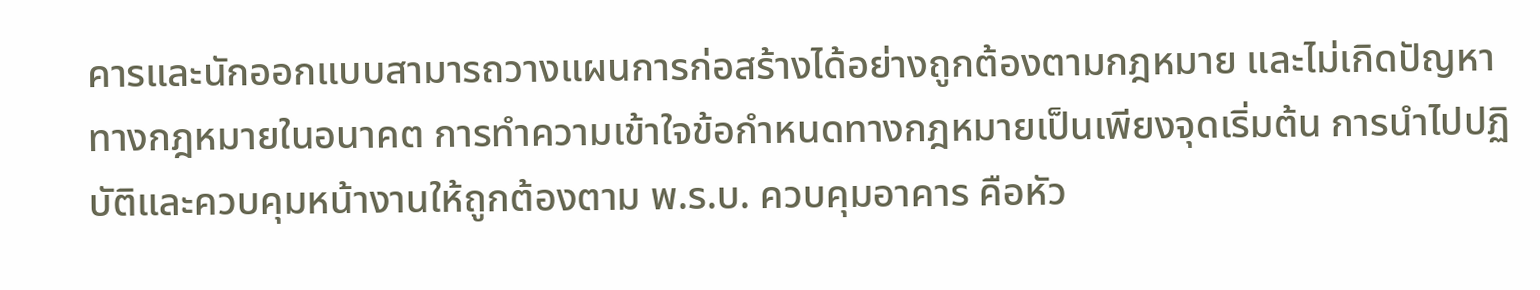คารและนักออกแบบสามารถวางแผนการก่อสร้างได้อย่างถูกต้องตามกฎหมาย และไม่เกิดปัญหาทางกฎหมายในอนาคต การทำความเข้าใจข้อกำหนดทางกฎหมายเป็นเพียงจุดเริ่มต้น การนำไปปฏิบัติและควบคุมหน้างานให้ถูกต้องตาม พ.ร.บ. ควบคุมอาคาร คือหัว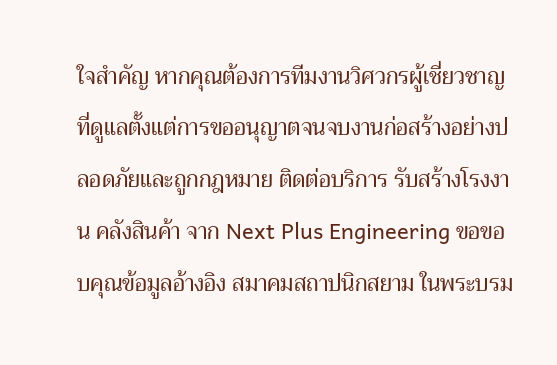ใจสำคัญ หากคุณต้องการทีมงานวิศวกรผู้เชี่ยวชาญที่ดูแลตั้งแต่การขออนุญาตจนจบงานก่อสร้างอย่างปลอดภัยและถูกกฎหมาย ติดต่อบริการ รับสร้างโรงงาน คลังสินค้า จาก Next Plus Engineering ขอขอบคุณข้อมูลอ้างอิง สมาคมสถาปนิกสยาม ในพระบรม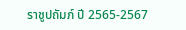ราชูปถัมภ์ ปี 2565-2567